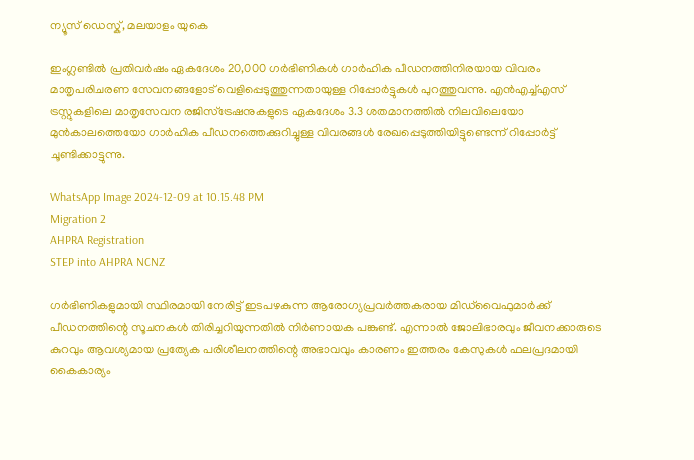ന്യൂസ് ഡെസ്ക്, മലയാളം യുകെ

ഇംഗ്ലണ്ടിൽ പ്രതിവർഷം ഏകദേശം 20,000 ഗർഭിണികൾ ഗാർഹിക പീഡനത്തിനിരയായ വിവരം മാതൃപരിചരണ സേവനങ്ങളോട് വെളിപ്പെടുത്തുന്നതായുള്ള റിപ്പോർട്ടുകൾ പുറത്തുവന്നു. എൻഎച്ച്എസ് ട്രസ്റ്റുകളിലെ മാതൃസേവന രജിസ്ട്രേഷനുകളുടെ ഏകദേശം 3.3 ശതമാനത്തിൽ നിലവിലെയോ മുൻകാലത്തെയോ ഗാർഹിക പീഡനത്തെക്കുറിച്ചുള്ള വിവരങ്ങൾ രേഖപ്പെടുത്തിയിട്ടുണ്ടെന്ന് റിപ്പോർട്ട് ചൂണ്ടിക്കാട്ടുന്നു.

WhatsApp Image 2024-12-09 at 10.15.48 PM
Migration 2
AHPRA Registration
STEP into AHPRA NCNZ

ഗർഭിണികളുമായി സ്ഥിരമായി നേരിട്ട് ഇടപഴകുന്ന ആരോഗ്യപ്രവർത്തകരായ മിഡ്‌വൈഫുമാർക്ക് പീഡനത്തിന്റെ സൂചനകൾ തിരിച്ചറിയുന്നതിൽ നിർണായക പങ്കുണ്ട്. എന്നാൽ ജോലിഭാരവും ജീവനക്കാരുടെ കുറവും ആവശ്യമായ പ്രത്യേക പരിശീലനത്തിന്റെ അഭാവവും കാരണം ഇത്തരം കേസുകൾ ഫലപ്രദമായി കൈകാര്യം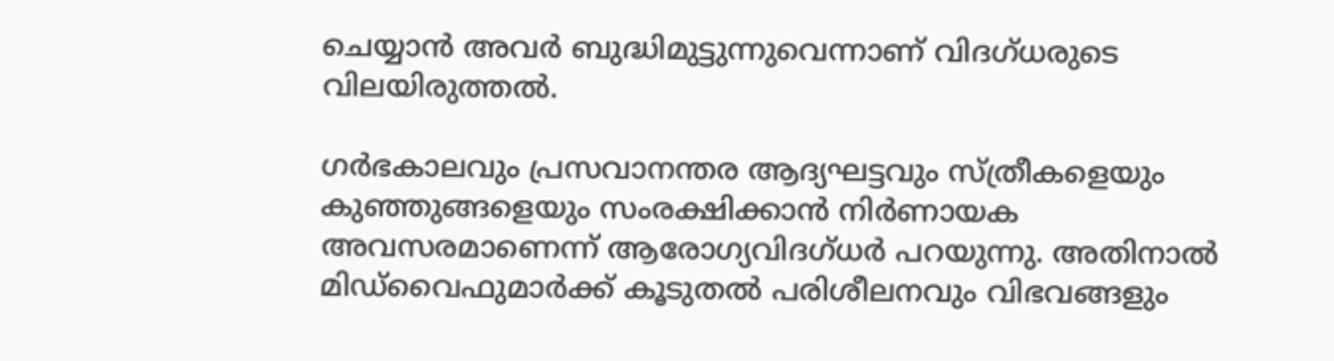ചെയ്യാൻ അവർ ബുദ്ധിമുട്ടുന്നുവെന്നാണ് വിദഗ്ധരുടെ വിലയിരുത്തൽ.

ഗർഭകാലവും പ്രസവാനന്തര ആദ്യഘട്ടവും സ്ത്രീകളെയും കുഞ്ഞുങ്ങളെയും സംരക്ഷിക്കാൻ നിർണായക അവസരമാണെന്ന് ആരോഗ്യവിദഗ്ധർ പറയുന്നു. അതിനാൽ മിഡ്‌വൈഫുമാർക്ക് കൂടുതൽ പരിശീലനവും വിഭവങ്ങളും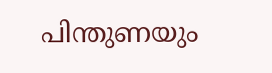പിന്തുണയും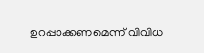ഉറപ്പാക്കണമെന്ന് വിവിധ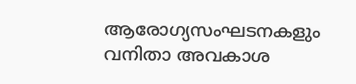ആരോഗ്യസംഘടനകളും വനിതാ അവകാശ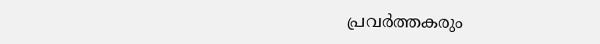പ്രവർത്തകരും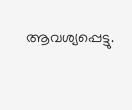ആവശ്യപ്പെട്ടു.